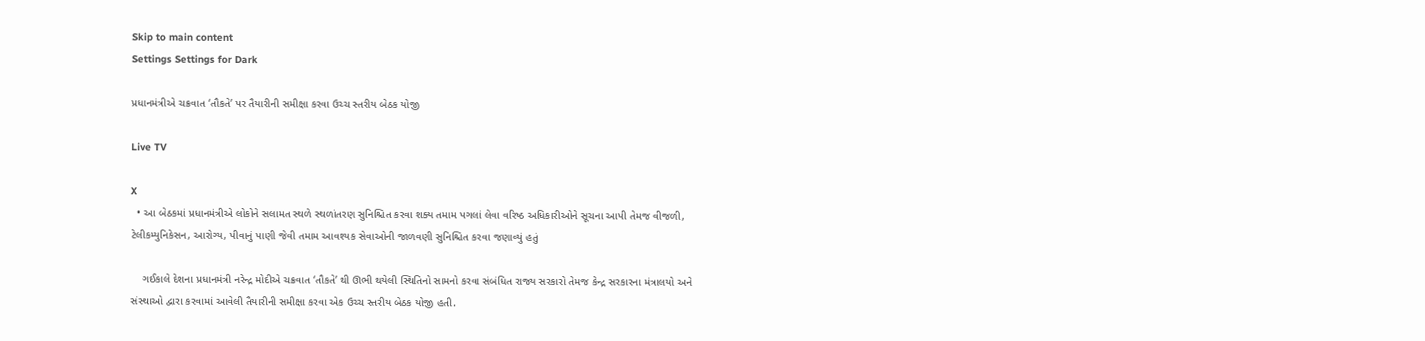Skip to main content
Settings Settings for Dark

પ્રધાનમંત્રીએ ચક્રવાત ‘તૌકતે’ પર તૈયારીની સમીક્ષા કરવા ઉચ્ચ સ્તરીય બેઠક યોજી

Live TV

X
  • આ બેઠકમાં પ્રધાનમંત્રીએ લોકોને સલામત સ્થળે સ્થળાંતરણ સુનિશ્ચિત કરવા શક્ય તમામ પગલાં લેવા વરિષ્ઠ અધિકારીઓને સૂચના આપી તેમજ વીજળી, ટેલીકમ્યુનિકેસન, આરોગ્ય, પીવાનું પાણી જેવી તમામ આવશ્યક સેવાઓની જાળવણી સુનિશ્ચિત કરવા જણાવ્યું હતું

    ગઈકાલે દેશના પ્રધાનમંત્રી નરેન્દ્ર મોદીએ ચક્રવાત ‘તૌકતે’ થી ઊભી થયેલી સ્થિતિનો સામનો કરવા સંબંધિત રાજ્ય સરકારો તેમજ કેન્દ્ર સરકારના મંત્રાલયો અને સંસ્થાઓ દ્વારા કરવામાં આવેલી તૈયારીની સમીક્ષા કરવા એક ઉચ્ચ સ્તરીય બેઠક યોજી હતી.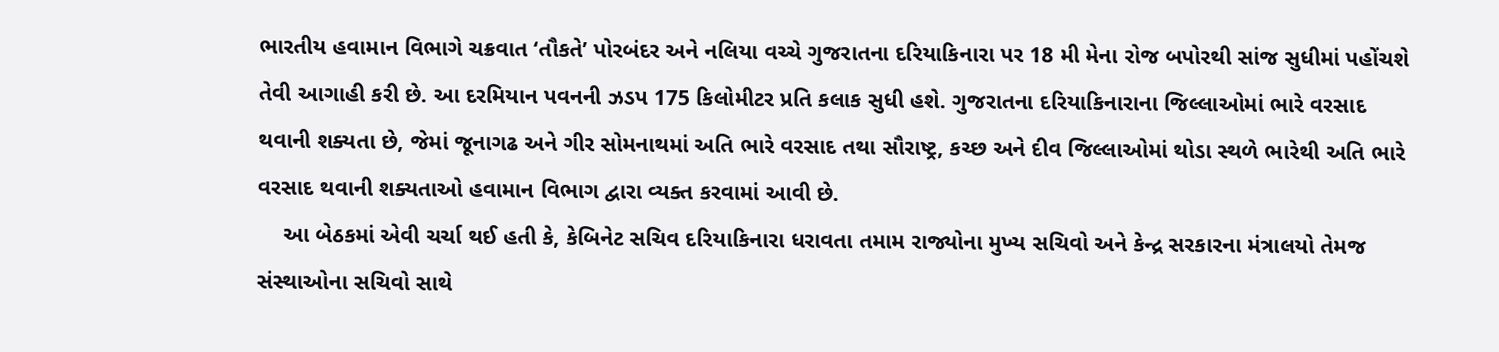ભારતીય હવામાન વિભાગે ચક્રવાત ‘તૌકતે’ પોરબંદર અને નલિયા વચ્ચે ગુજરાતના દરિયાકિનારા પર 18 મી મેના રોજ બપોરથી સાંજ સુધીમાં પહોંચશે તેવી આગાહી કરી છે. આ દરમિયાન પવનની ઝડપ 175 કિલોમીટર પ્રતિ કલાક સુધી હશે. ગુજરાતના દરિયાકિનારાના જિલ્લાઓમાં ભારે વરસાદ થવાની શક્યતા છે, જેમાં જૂનાગઢ અને ગીર સોમનાથમાં અતિ ભારે વરસાદ તથા સૌરાષ્ટ્ર, કચ્છ અને દીવ જિલ્લાઓમાં થોડા સ્થળે ભારેથી અતિ ભારે વરસાદ થવાની શક્યતાઓ હવામાન વિભાગ દ્વારા વ્યક્ત કરવામાં આવી છે.
    આ બેઠકમાં એવી ચર્ચા થઈ હતી કે, કેબિનેટ સચિવ દરિયાકિનારા ધરાવતા તમામ રાજ્યોના મુખ્ય સચિવો અને કેન્દ્ર સરકારના મંત્રાલયો તેમજ સંસ્થાઓના સચિવો સાથે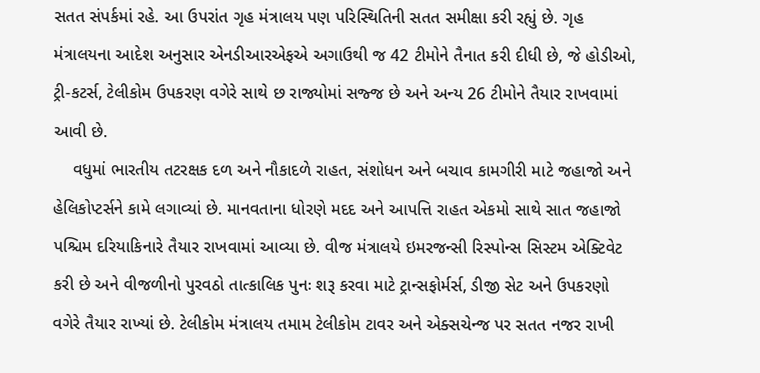સતત સંપર્કમાં રહે. આ ઉપરાંત ગૃહ મંત્રાલય પણ પરિસ્થિતિની સતત સમીક્ષા કરી રહ્યું છે. ગૃહ મંત્રાલયના આદેશ અનુસાર એનડીઆરએફએ અગાઉથી જ 42 ટીમોને તૈનાત કરી દીધી છે, જે હોડીઓ, ટ્રી-કટર્સ, ટેલીકોમ ઉપકરણ વગેરે સાથે છ રાજ્યોમાં સજ્જ છે અને અન્ય 26 ટીમોને તૈયાર રાખવામાં આવી છે.
    વધુમાં ભારતીય તટરક્ષક દળ અને નૌકાદળે રાહત, સંશોધન અને બચાવ કામગીરી માટે જહાજો અને હેલિકોપ્ટર્સને કામે લગાવ્યાં છે. માનવતાના ધોરણે મદદ અને આપત્તિ રાહત એકમો સાથે સાત જહાજો પશ્ચિમ દરિયાકિનારે તૈયાર રાખવામાં આવ્યા છે. વીજ મંત્રાલયે ઇમરજન્સી રિસ્પોન્સ સિસ્ટમ એક્ટિવેટ કરી છે અને વીજળીનો પુરવઠો તાત્કાલિક પુનઃ શરૂ કરવા માટે ટ્રાન્સફોર્મર્સ, ડીજી સેટ અને ઉપકરણો વગેરે તૈયાર રાખ્યાં છે. ટેલીકોમ મંત્રાલય તમામ ટેલીકોમ ટાવર અને એક્સચેન્જ પર સતત નજર રાખી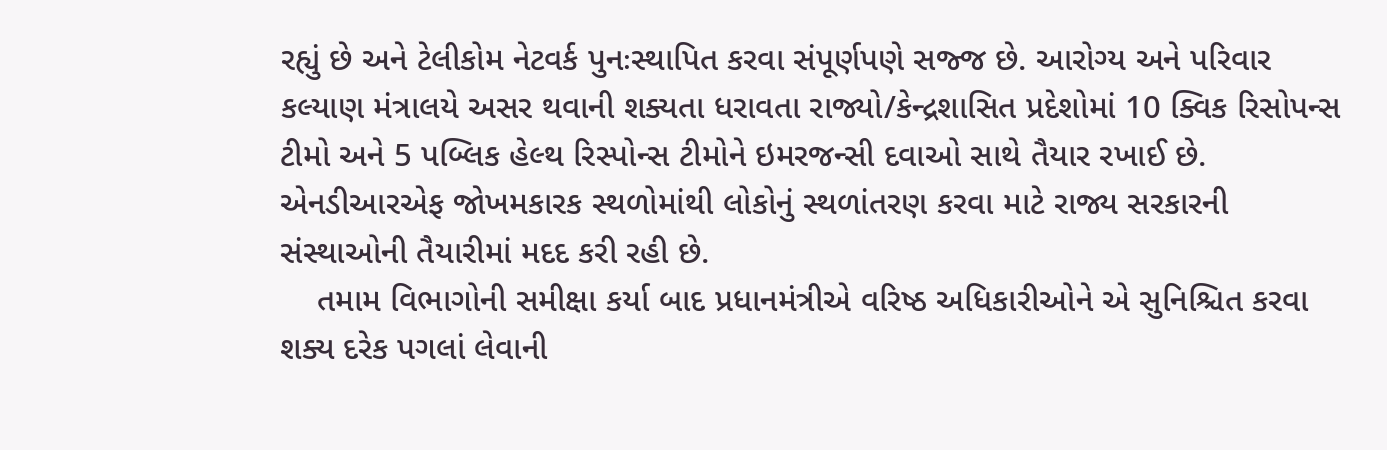રહ્યું છે અને ટેલીકોમ નેટવર્ક પુનઃસ્થાપિત કરવા સંપૂર્ણપણે સજ્જ છે. આરોગ્ય અને પરિવાર કલ્યાણ મંત્રાલયે અસર થવાની શક્યતા ધરાવતા રાજ્યો/કેન્દ્રશાસિત પ્રદેશોમાં 10 ક્વિક રિસોપન્સ ટીમો અને 5 પબ્લિક હેલ્થ રિસ્પોન્સ ટીમોને ઇમરજન્સી દવાઓ સાથે તૈયાર રખાઈ છે.  એનડીઆરએફ જોખમકારક સ્થળોમાંથી લોકોનું સ્થળાંતરણ કરવા માટે રાજ્ય સરકારની સંસ્થાઓની તૈયારીમાં મદદ કરી રહી છે.
    તમામ વિભાગોની સમીક્ષા કર્યા બાદ પ્રધાનમંત્રીએ વરિષ્ઠ અધિકારીઓને એ સુનિશ્ચિત કરવા શક્ય દરેક પગલાં લેવાની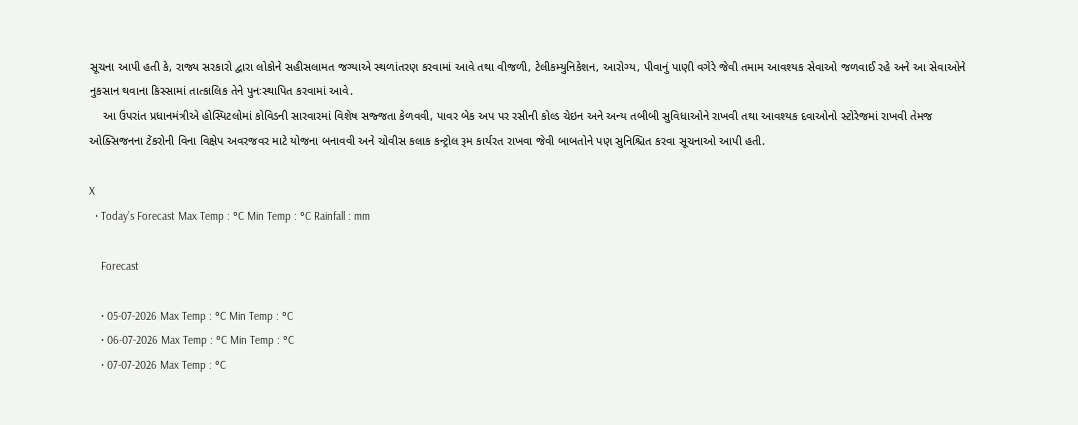સૂચના આપી હતી કે, રાજ્ય સરકારો દ્વારા લોકોને સહીસલામત જગ્યાએ સ્થળાંતરણ કરવામાં આવે તથા વીજળી, ટેલીકમ્યુનિકેશન, આરોગ્ય, પીવાનું પાણી વગેરે જેવી તમામ આવશ્યક સેવાઓ જળવાઈ રહે અને આ સેવાઓને નુકસાન થવાના કિસ્સામાં તાત્કાલિક તેને પુનઃસ્થાપિત કરવામાં આવે.
    આ ઉપરાંત પ્રધાનમંત્રીએ હોસ્પિટલોમાં કોવિડની સારવારમાં વિશેષ સજ્જતા કેળવવી, પાવર બેક અપ પર રસીની કોલ્ડ ચેઇન અને અન્ય તબીબી સુવિધાઓને રાખવી તથા આવશ્યક દવાઓનો સ્ટોરેજમાં રાખવી તેમજ ઓક્સિજનના ટેંકરોની વિના વિક્ષેપ અવરજવર માટે યોજના બનાવવી અને ચોવીસ કલાક કન્ટ્રોલ રૂમ કાર્યરત રાખવા જેવી બાબતોને પણ સુનિશ્ચિત કરવા સૂચનાઓ આપી હતી.

X
  • Today’s Forecast Max Temp : °C Min Temp : °C Rainfall : mm

    Forecast

    • 05-07-2026 Max Temp : °C Min Temp : °C
    • 06-07-2026 Max Temp : °C Min Temp : °C
    • 07-07-2026 Max Temp : °C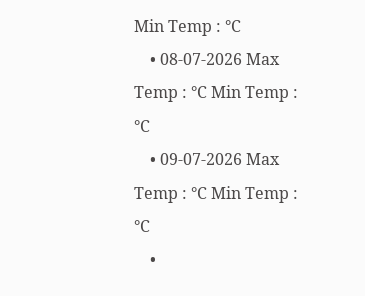Min Temp : °C
    • 08-07-2026 Max Temp : °C Min Temp : °C
    • 09-07-2026 Max Temp : °C Min Temp : °C
    •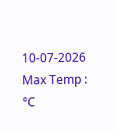10-07-2026 Max Temp : °C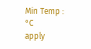Min Temp : °C
apply